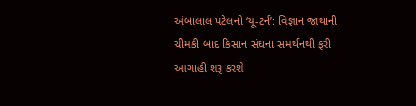અંબાલાલ પટેલનો ‘યૂ-ટર્ન’: વિજ્ઞાન જાથાની ચીમકી બાદ કિસાન સંઘના સમર્થનથી ફરી આગાહી શરૂ કરશે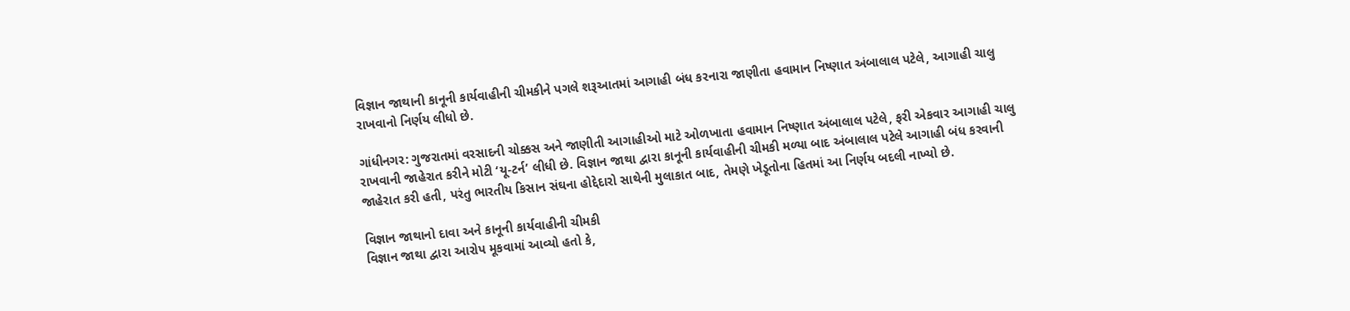વિજ્ઞાન જાથાની કાનૂની કાર્યવાહીની ચીમકીને પગલે શરૂઆતમાં આગાહી બંધ કરનારા જાણીતા હવામાન નિષ્ણાત અંબાલાલ પટેલે, આગાહી ચાલુ રાખવાનો નિર્ણય લીધો છે.

ગાંધીનગર: ગુજરાતમાં વરસાદની ચોક્કસ અને જાણીતી આગાહીઓ માટે ઓળખાતા હવામાન નિષ્ણાત અંબાલાલ પટેલે, ફરી એકવાર આગાહી ચાલુ રાખવાની જાહેરાત કરીને મોટી ‘યૂ-ટર્ન’ લીધી છે. વિજ્ઞાન જાથા દ્વારા કાનૂની કાર્યવાહીની ચીમકી મળ્યા બાદ અંબાલાલ પટેલે આગાહી બંધ કરવાની જાહેરાત કરી હતી, પરંતુ ભારતીય કિસાન સંઘના હોદ્દેદારો સાથેની મુલાકાત બાદ, તેમણે ખેડૂતોના હિતમાં આ નિર્ણય બદલી નાખ્યો છે.

વિજ્ઞાન જાથાનો દાવા અને કાનૂની કાર્યવાહીની ચીમકી
વિજ્ઞાન જાથા દ્વારા આરોપ મૂકવામાં આવ્યો હતો કે,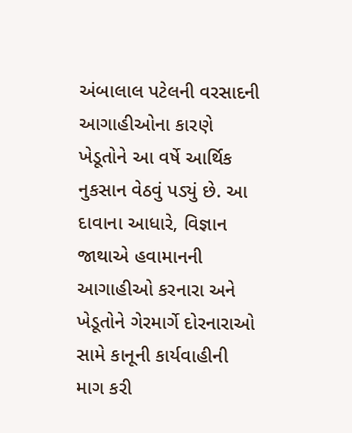અંબાલાલ પટેલની વરસાદની આગાહીઓના કારણે ખેડૂતોને આ વર્ષે આર્થિક નુકસાન વેઠવું પડ્યું છે. આ દાવાના આધારે, વિજ્ઞાન જાથાએ હવામાનની આગાહીઓ કરનારા અને ખેડૂતોને ગેરમાર્ગે દોરનારાઓ સામે કાનૂની કાર્યવાહીની માગ કરી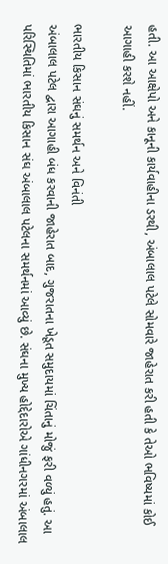હતી. આ આક્ષેપો અને કાનૂની કાર્યવાહીના ડરથી, અંબાલાલ પટેલે સોમવારે જાહેરાત કરી હતી કે તેઓ ભવિષ્યમાં કોઈ આગાહી કરશે નહીં.

ભારતીય કિસાન સંઘનું સમર્થન અને વિનંતી
અંબાલાલ પટેલ દ્વારા આગાહી બંધ કરવાની જાહેરાત બાદ, ગુજરાતના ખેડૂત સમુદાયમાં ચિંતાનું મોજું ફરી વળ્યું હતું. આ પરિસ્થિતિમાં ભારતીય કિસાન સંઘ અંબાલાલ પટેલના સમર્થનમાં આવ્યું છે. સંઘના મુખ્ય હોદ્દેદારોએ ગાંધીનગરમાં અંબાલાલ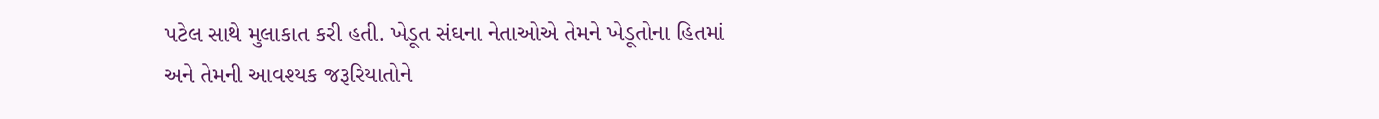પટેલ સાથે મુલાકાત કરી હતી. ખેડૂત સંઘના નેતાઓએ તેમને ખેડૂતોના હિતમાં અને તેમની આવશ્યક જરૂરિયાતોને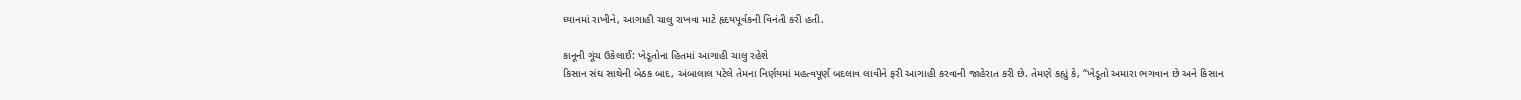ધ્યાનમાં રાખીને, આગાહી ચાલુ રાખવા માટે હૃદયપૂર્વકની વિનંતી કરી હતી.

કાનૂની ગૂંચ ઉકેલાઈ: ખેડૂતોના હિતમાં આગાહી ચાલુ રહેશે
કિસાન સંઘ સાથેની બેઠક બાદ, અંબાલાલ પટેલે તેમના નિર્ણયમાં મહત્વપૂર્ણ બદલાવ લાવીને ફરી આગાહી કરવાની જાહેરાત કરી છે. તેમણે કહ્યું કે, “ખેડૂતો અમારા ભગવાન છે અને કિસાન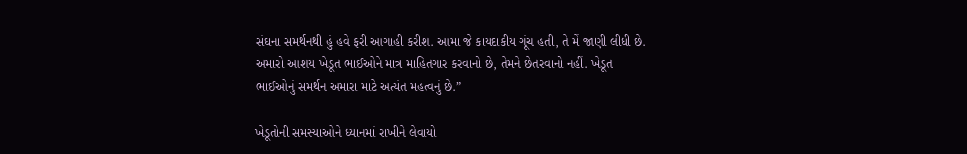સંઘના સમર્થનથી હું હવે ફરી આગાહી કરીશ. આમા જે કાયદાકીય ગૂંચ હતી, તે મેં જાણી લીધી છે. અમારો આશય ખેડૂત ભાઈઓને માત્ર માહિતગાર કરવાનો છે, તેમને છેતરવાનો નહીં. ખેડૂત ભાઈઓનું સમર્થન અમારા માટે અત્યંત મહત્વનું છે.”

ખેડૂતોની સમસ્યાઓને ધ્યાનમાં રાખીને લેવાયો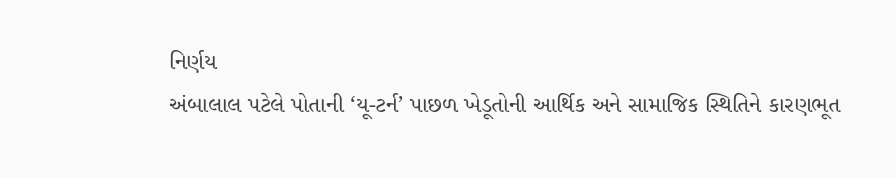નિર્ણય
અંબાલાલ પટેલે પોતાની ‘યૂ-ટર્ન’ પાછળ ખેડૂતોની આર્થિક અને સામાજિક સ્થિતિને કારણભૂત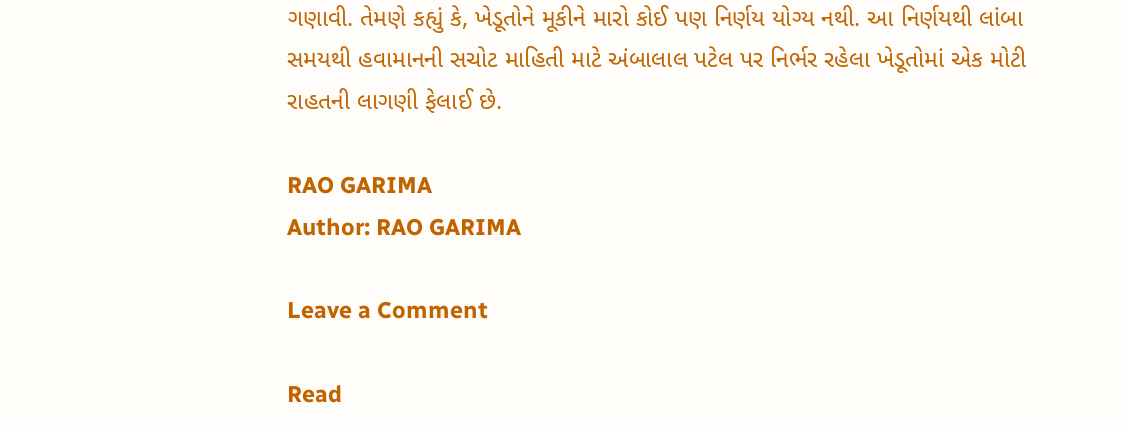ગણાવી. તેમણે કહ્યું કે, ખેડૂતોને મૂકીને મારો કોઈ પણ નિર્ણય યોગ્ય નથી. આ નિર્ણયથી લાંબા સમયથી હવામાનની સચોટ માહિતી માટે અંબાલાલ પટેલ પર નિર્ભર રહેલા ખેડૂતોમાં એક મોટી રાહતની લાગણી ફેલાઈ છે.

RAO GARIMA
Author: RAO GARIMA

Leave a Comment

Read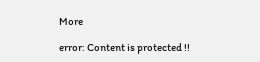More

error: Content is protected !!